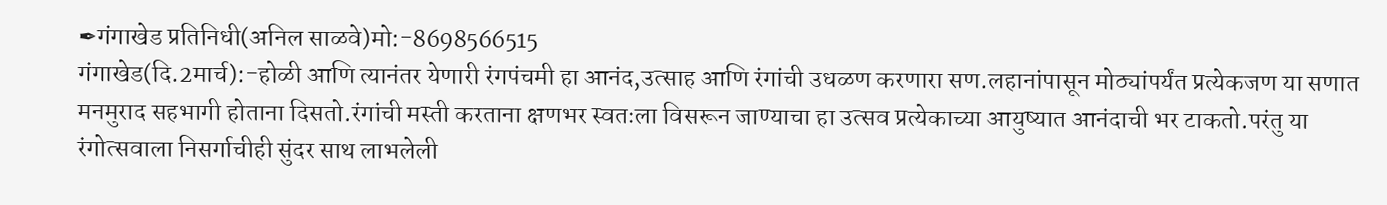✒गंगाखेड प्रतिनिधी(अनिल साळवे)मो:-8698566515
गंगाखेड(दि.2मार्च):-होळी आणि त्यानंतर येणारी रंगपंचमी हा आनंद,उत्साह आणि रंगांची उधळण करणारा सण.लहानांपासून मोठ्यांपर्यंत प्रत्येकजण या सणात मनमुराद सहभागी होताना दिसतो.रंगांची मस्ती करताना क्षणभर स्वतःला विसरून जाण्याचा हा उत्सव प्रत्येकाच्या आयुष्यात आनंदाची भर टाकतो.परंतु या रंगोत्सवाला निसर्गाचीही सुंदर साथ लाभलेली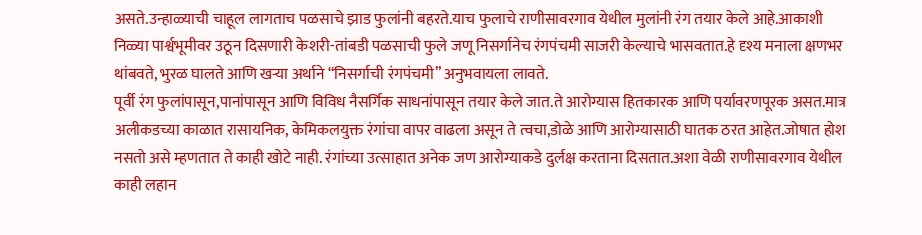असते.उन्हाळ्याची चाहूल लागताच पळसाचे झाड फुलांनी बहरते.याच फुलाचे राणीसावरगाव येथील मुलांनी रंग तयार केले आहे.आकाशी निळ्या पार्श्वभूमीवर उठून दिसणारी केशरी-तांबडी पळसाची फुले जणू निसर्गानेच रंगपंचमी साजरी केल्याचे भासवतात.हे दृश्य मनाला क्षणभर थांबवते, भुरळ घालते आणि खऱ्या अर्थाने “निसर्गाची रंगपंचमी” अनुभवायला लावते.
पूर्वी रंग फुलांपासून,पानांपासून आणि विविध नैसर्गिक साधनांपासून तयार केले जात.ते आरोग्यास हितकारक आणि पर्यावरणपूरक असत.मात्र अलीकडच्या काळात रासायनिक, केमिकलयुक्त रंगांचा वापर वाढला असून ते त्वचा,डोळे आणि आरोग्यासाठी घातक ठरत आहेत.जोषात होश नसतो असे म्हणतात ते काही खोटे नाही. रंगांच्या उत्साहात अनेक जण आरोग्याकडे दुर्लक्ष करताना दिसतात.अशा वेळी राणीसावरगाव येथील काही लहान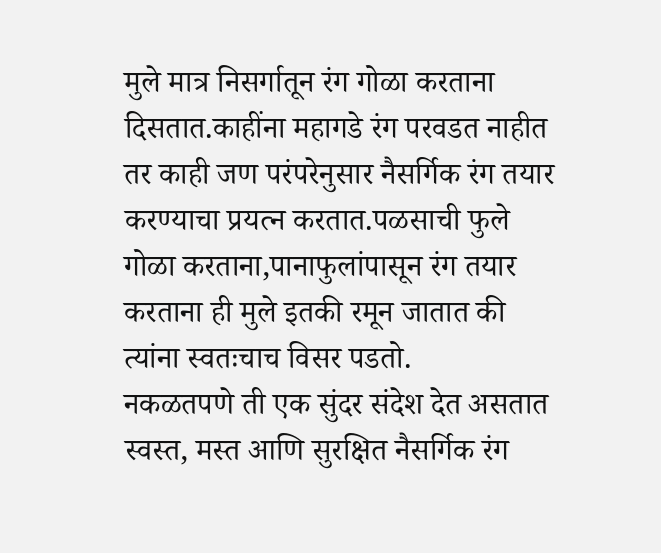मुले मात्र निसर्गातून रंग गोळा करताना दिसतात.काहींना महागडे रंग परवडत नाहीत तर काही जण परंपरेनुसार नैसर्गिक रंग तयार करण्याचा प्रयत्न करतात.पळसाची फुले गोळा करताना,पानाफुलांपासून रंग तयार करताना ही मुले इतकी रमून जातात की त्यांना स्वतःचाच विसर पडतो.
नकळतपणे ती एक सुंदर संदेश देत असतात स्वस्त, मस्त आणि सुरक्षित नैसर्गिक रंग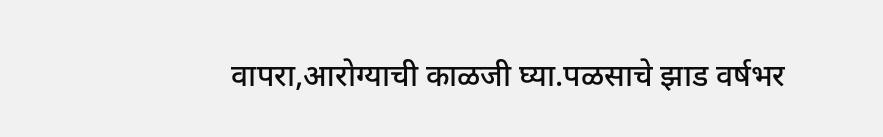वापरा,आरोग्याची काळजी घ्या.पळसाचे झाड वर्षभर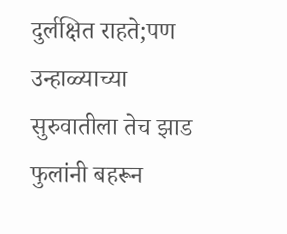दुर्लक्षित राहते;पण उन्हाळ्याच्या सुरुवातीला तेच झाड फुलांनी बहरून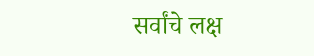सर्वांचे लक्ष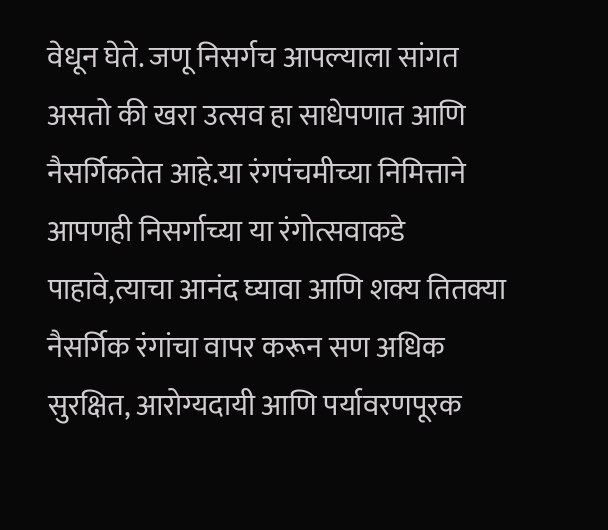वेधून घेते. जणू निसर्गच आपल्याला सांगत असतो की खरा उत्सव हा साधेपणात आणि नैसर्गिकतेत आहे.या रंगपंचमीच्या निमित्ताने आपणही निसर्गाच्या या रंगोत्सवाकडे पाहावे,त्याचा आनंद घ्यावा आणि शक्य तितक्या नैसर्गिक रंगांचा वापर करून सण अधिक सुरक्षित, आरोग्यदायी आणि पर्यावरणपूरक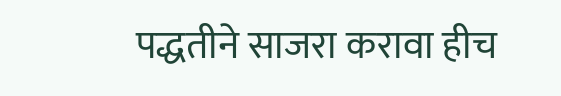पद्धतीने साजरा करावा हीच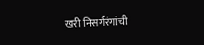खरी निसर्गरंगांची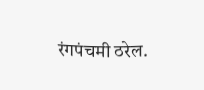रंगपंचमी ठरेल.